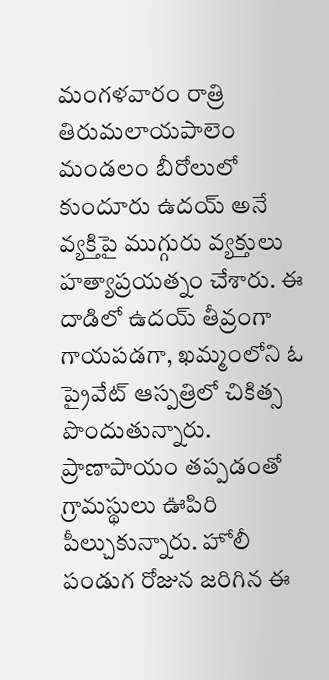మంగళవారం రాత్రి తిరుమలాయపాలెం మండలం బీరోలులో కుందూరు ఉదయ్ అనే వ్యక్తిపై ముగ్గురు వ్యక్తులు హత్యాప్రయత్నం చేశారు. ఈ దాడిలో ఉదయ్ తీవ్రంగా గాయపడగా, ఖమ్మంలోని ఓ ప్రైవేట్ ఆస్పత్రిలో చికిత్స పొందుతున్నారు. ప్రాణాపాయం తప్పడంతో గ్రామస్థులు ఊపిరి పీల్చుకున్నారు. హోలీ పండుగ రోజున జరిగిన ఈ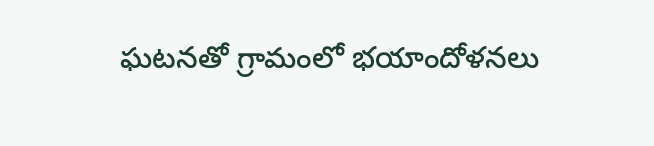ఘటనతో గ్రామంలో భయాందోళనలు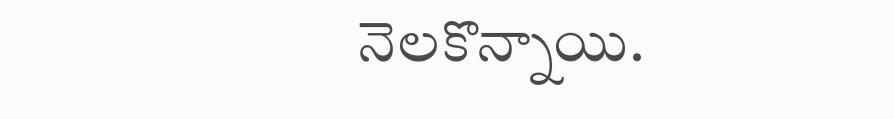నెలకొన్నాయి.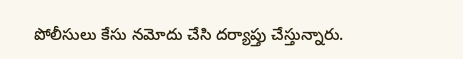పోలీసులు కేసు నమోదు చేసి దర్యాప్తు చేస్తున్నారు.